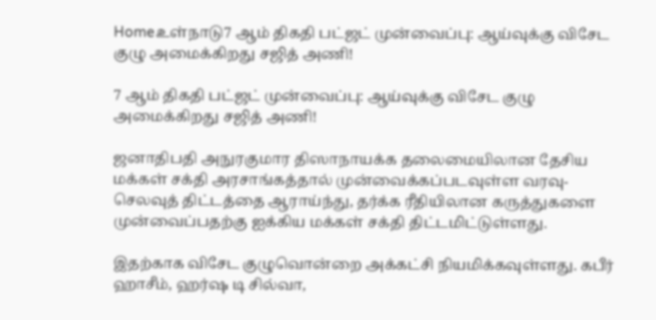Homeஉள்நாடு7 ஆம் திகதி பட்ஜட் முன்வைப்பு: ஆய்வுக்கு விசேட குழு அமைக்கிறது சஜித் அணி!

7 ஆம் திகதி பட்ஜட் முன்வைப்பு: ஆய்வுக்கு விசேட குழு அமைக்கிறது சஜித் அணி!

ஜனாதிபதி அநுரகுமார திஸாநாயக்க தலைமையிலான தேசிய மக்கள் சக்தி அரசாங்கத்தால் முன்வைக்கப்படவுள்ள வரவு- செலவுத் திட்டத்தை ஆராய்ந்து, தர்க்க ரீதியிலான கருத்துகளை முன்வைப்பதற்கு ஐக்கிய மக்கள் சக்தி திட்டமிட்டுள்ளது.

இதற்காக விசேட குழுவொன்றை அக்கட்சி நியமிக்கவுள்ளது. கபீர் ஹாசீம், ஹர்ஷ டி சில்வா,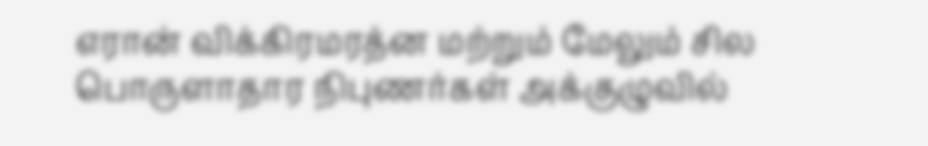எரான் விக்கிரமரத்ன மற்றும் மேலும் சில பொருளாதார நிபுணர்கள் அக்குழுவில்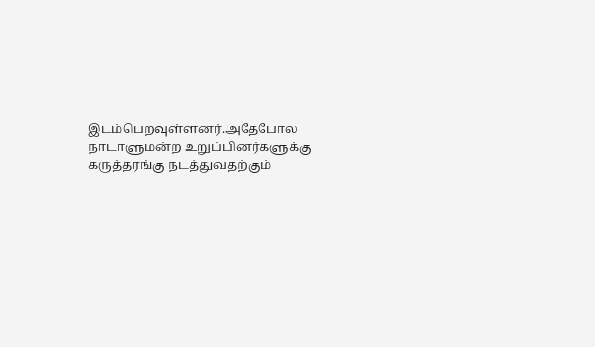இடம்பெறவுள்ளனர்.அதேபோல நாடாளுமன்ற உறுப்பினர்களுக்கு கருத்தரங்கு நடத்துவதற்கும்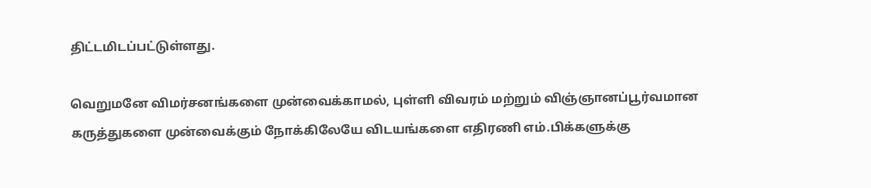திட்டமிடப்பட்டுள்ளது.

வெறுமனே விமர்சனங்களை முன்வைக்காமல், புள்ளி விவரம் மற்றும் விஞ்ஞானப்பூர்வமான கருத்துகளை முன்வைக்கும் நோக்கிலேயே விடயங்களை எதிரணி எம்.பிக்களுக்கு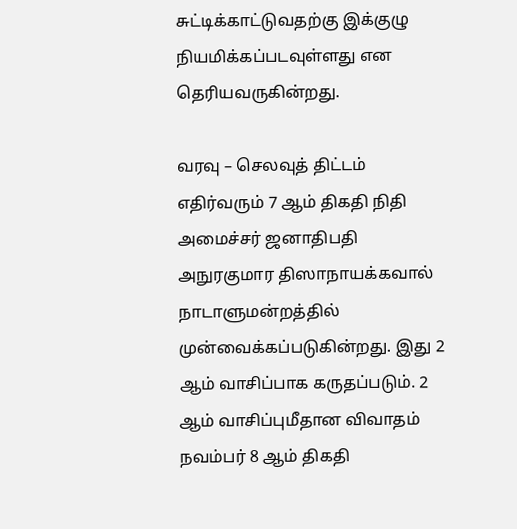சுட்டிக்காட்டுவதற்கு இக்குழு நியமிக்கப்படவுள்ளது என தெரியவருகின்றது.

வரவு – செலவுத் திட்டம் எதிர்வரும் 7 ஆம் திகதி நிதி அமைச்சர் ஜனாதிபதி அநுரகுமார திஸாநாயக்கவால் நாடாளுமன்றத்தில் முன்வைக்கப்படுகின்றது. இது 2 ஆம் வாசிப்பாக கருதப்படும். 2 ஆம் வாசிப்புமீதான விவாதம் நவம்பர் 8 ஆம் திகதி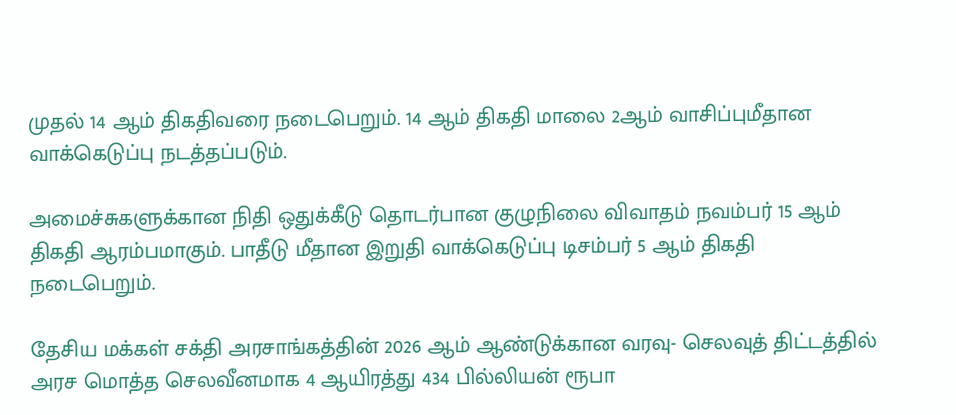முதல் 14 ஆம் திகதிவரை நடைபெறும். 14 ஆம் திகதி மாலை 2ஆம் வாசிப்புமீதான வாக்கெடுப்பு நடத்தப்படும்.

அமைச்சுகளுக்கான நிதி ஒதுக்கீடு தொடர்பான குழுநிலை விவாதம் நவம்பர் 15 ஆம் திகதி ஆரம்பமாகும். பாதீடு மீதான இறுதி வாக்கெடுப்பு டிசம்பர் 5 ஆம் திகதி நடைபெறும்.

தேசிய மக்கள் சக்தி அரசாங்கத்தின் 2026 ஆம் ஆண்டுக்கான வரவு- செலவுத் திட்டத்தில் அரச மொத்த செலவீனமாக 4 ஆயிரத்து 434 பில்லியன் ரூபா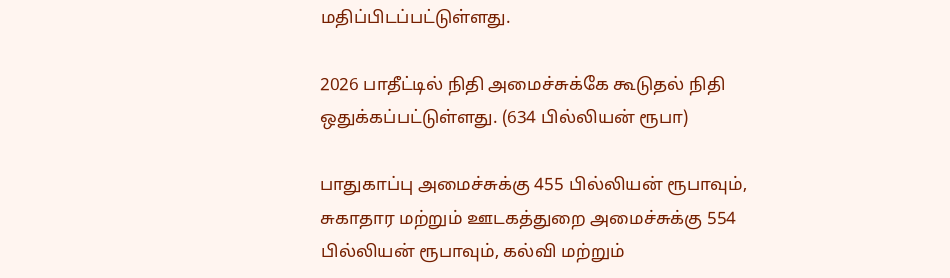மதிப்பிடப்பட்டுள்ளது.

2026 பாதீட்டில் நிதி அமைச்சுக்கே கூடுதல் நிதி ஒதுக்கப்பட்டுள்ளது. (634 பில்லியன் ரூபா)

பாதுகாப்பு அமைச்சுக்கு 455 பில்லியன் ரூபாவும், சுகாதார மற்றும் ஊடகத்துறை அமைச்சுக்கு 554 பில்லியன் ரூபாவும், கல்வி மற்றும்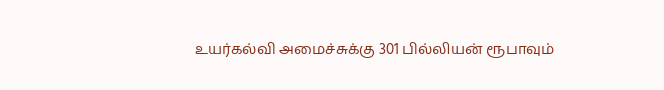உயர்கல்வி அமைச்சுக்கு 301 பில்லியன் ரூபாவும்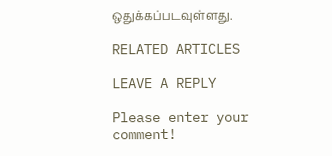ஒதுக்கப்படவுள்ளது.

RELATED ARTICLES

LEAVE A REPLY

Please enter your comment!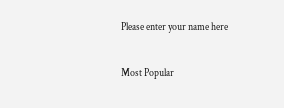Please enter your name here

Most Popular